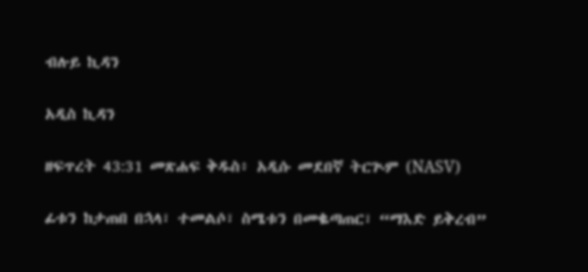ብሉይ ኪዳን

አዲስ ኪዳን

ዘፍጥረት 43:31 መጽሐፍ ቅዱስ፥ አዲሱ መደበኛ ትርጒም (NASV)

ፊቱን ከታጠበ በኋላ፣ ተመልሶ፣ ስሜቱን በመቈጣጠር፣ “ማእድ ይቅረብ”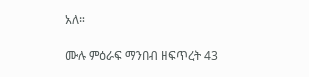አለ።

ሙሉ ምዕራፍ ማንበብ ዘፍጥረት 43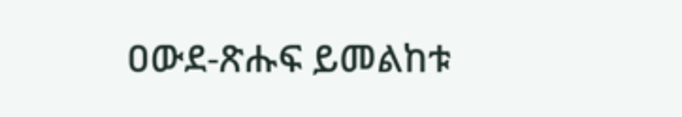ዐውደ-ጽሑፍ ይመልከቱ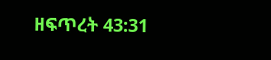ዘፍጥረት 43:31